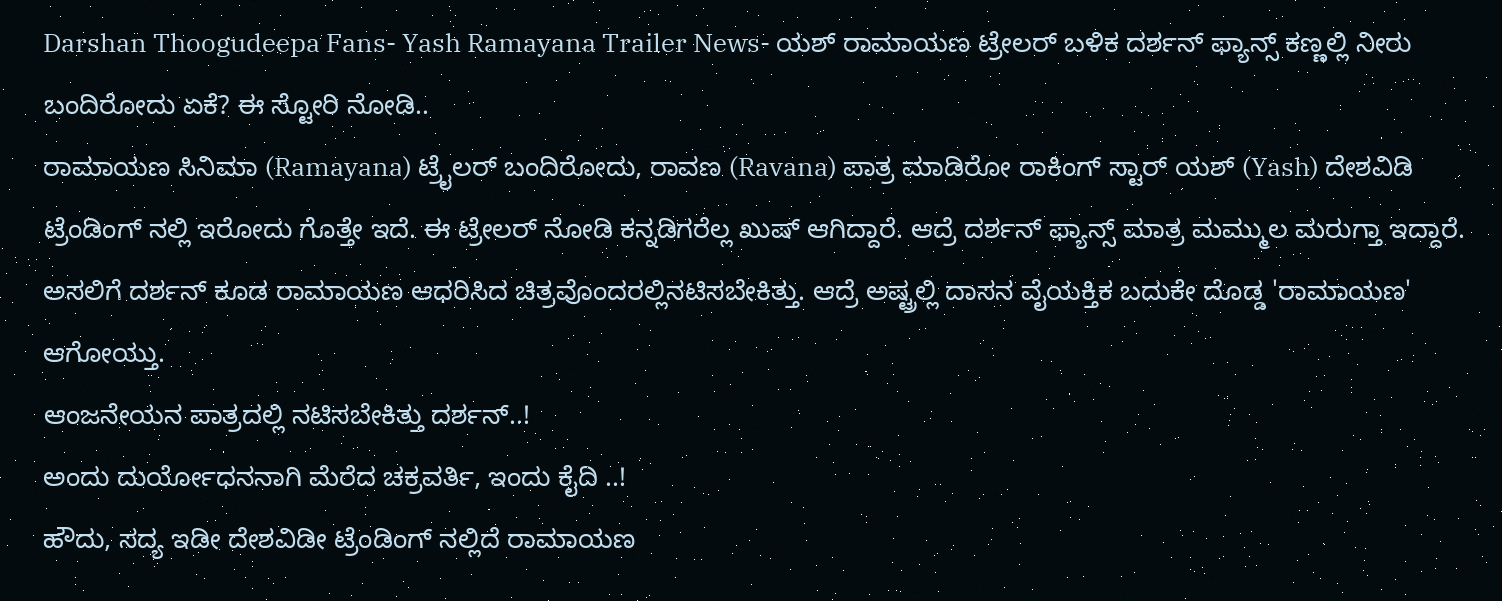Darshan Thoogudeepa Fans- Yash Ramayana Trailer News- ಯಶ್ ರಾಮಾಯಣ ಟ್ರೇಲರ್ ಬಳಿಕ ದರ್ಶನ್ ಫ್ಯಾನ್ಸ್ ಕಣ್ಣಲ್ಲಿ ನೀರು ಬಂದಿರೋದು ಏಕೆ? ಈ ಸ್ಟೋರಿ ನೋಡಿ..
ರಾಮಾಯಣ ಸಿನಿಮಾ (Ramayana) ಟ್ರೈಲರ್ ಬಂದಿರೋದು, ರಾವಣ (Ravana) ಪಾತ್ರ ಮಾಡಿರೋ ರಾಕಿಂಗ್ ಸ್ಟಾರ್ ಯಶ್ (Yash) ದೇಶವಿಡಿ ಟ್ರೆಂಡಿಂಗ್ ನಲ್ಲಿ ಇರೋದು ಗೊತ್ತೇ ಇದೆ. ಈ ಟ್ರೇಲರ್ ನೋಡಿ ಕನ್ನಡಿಗರೆಲ್ಲ ಖುಷ್ ಆಗಿದ್ದಾರೆ. ಆದ್ರೆ ದರ್ಶನ್ ಫ್ಯಾನ್ಸ್ ಮಾತ್ರ ಮಮ್ಮುಲ ಮರುಗ್ತಾ ಇದ್ದಾರೆ. ಅಸಲಿಗೆ ದರ್ಶನ್ ಕೂಡ ರಾಮಾಯಣ ಆಧರಿಸಿದ ಚಿತ್ರವೊಂದರಲ್ಲಿನಟಿಸಬೇಕಿತ್ತು. ಆದ್ರೆ ಅಷ್ಟ್ರಲ್ಲಿ ದಾಸನ ವೈಯಕ್ತಿಕ ಬದುಕೇ ದೊಡ್ಡ 'ರಾಮಾಯಣ' ಆಗೋಯ್ತು.
ಆಂಜನೇಯನ ಪಾತ್ರದಲ್ಲಿ ನಟಿಸಬೇಕಿತ್ತು ದರ್ಶನ್..!
ಅಂದು ದುರ್ಯೋಧನನಾಗಿ ಮೆರೆದ ಚಕ್ರವರ್ತಿ, ಇಂದು ಕೈದಿ ..!
ಹೌದು, ಸದ್ಯ ಇಡೀ ದೇಶವಿಡೀ ಟ್ರೆಂಡಿಂಗ್ ನಲ್ಲಿದೆ ರಾಮಾಯಣ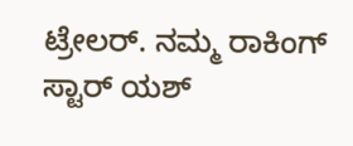ಟ್ರೇಲರ್. ನಮ್ಮ ರಾಕಿಂಗ್ ಸ್ಟಾರ್ ಯಶ್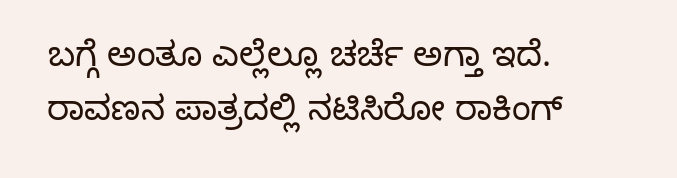ಬಗ್ಗೆ ಅಂತೂ ಎಲ್ಲೆಲ್ಲೂ ಚರ್ಚೆ ಅಗ್ತಾ ಇದೆ. ರಾವಣನ ಪಾತ್ರದಲ್ಲಿ ನಟಿಸಿರೋ ರಾಕಿಂಗ್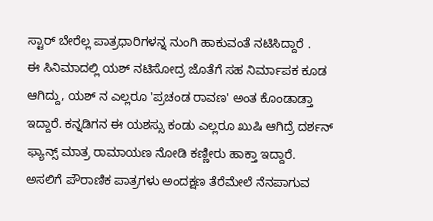ಸ್ಟಾರ್ ಬೇರೆಲ್ಲ ಪಾತ್ರಧಾರಿಗಳನ್ನ ನುಂಗಿ ಹಾಕುವಂತೆ ನಟಿಸಿದ್ದಾರೆ .
ಈ ಸಿನಿಮಾದಲ್ಲಿ ಯಶ್ ನಟಿಸೋದ್ರ ಜೊತೆಗೆ ಸಹ ನಿರ್ಮಾಪಕ ಕೂಡ ಆಗಿದ್ದು, ಯಶ್ ನ ಎಲ್ಲರೂ 'ಪ್ರಚಂಡ ರಾವಣ' ಅಂತ ಕೊಂಡಾಡ್ತಾ ಇದ್ದಾರೆ. ಕನ್ನಡಿಗನ ಈ ಯಶಸ್ಸು ಕಂಡು ಎಲ್ಲರೂ ಖುಷಿ ಆಗಿದ್ರೆ ದರ್ಶನ್ ಫ್ಯಾನ್ಸ್ ಮಾತ್ರ ರಾಮಾಯಣ ನೋಡಿ ಕಣ್ಣೀರು ಹಾಕ್ತಾ ಇದ್ದಾರೆ.
ಅಸಲಿಗೆ ಪೌರಾಣಿಕ ಪಾತ್ರಗಳು ಅಂದಕ್ಷಣ ತೆರೆಮೇಲೆ ನೆನಪಾಗುವ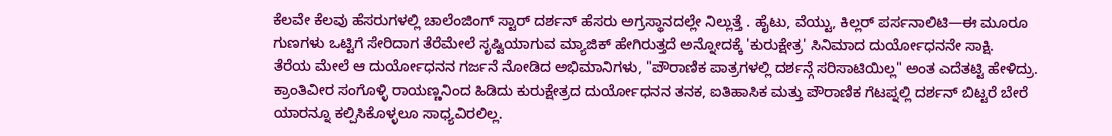ಕೆಲವೇ ಕೆಲವು ಹೆಸರುಗಳಲ್ಲಿ ಚಾಲೆಂಜಿಂಗ್ ಸ್ಟಾರ್ ದರ್ಶನ್ ಹೆಸರು ಅಗ್ರಸ್ಥಾನದಲ್ಲೇ ನಿಲ್ಲುತ್ತೆ . ಹೈಟು, ವೆಯ್ಟು, ಕಿಲ್ಲರ್ ಪರ್ಸನಾಲಿಟಿ—ಈ ಮೂರೂ ಗುಣಗಳು ಒಟ್ಟಿಗೆ ಸೇರಿದಾಗ ತೆರೆಮೇಲೆ ಸೃಷ್ಟಿಯಾಗುವ ಮ್ಯಾಜಿಕ್ ಹೇಗಿರುತ್ತದೆ ಅನ್ನೋದಕ್ಕೆ 'ಕುರುಕ್ಷೇತ್ರ' ಸಿನಿಮಾದ ದುರ್ಯೋಧನನೇ ಸಾಕ್ಷಿ.
ತೆರೆಯ ಮೇಲೆ ಆ ದುರ್ಯೋಧನನ ಗರ್ಜನೆ ನೋಡಿದ ಅಭಿಮಾನಿಗಳು, "ಪೌರಾಣಿಕ ಪಾತ್ರಗಳಲ್ಲಿ ದರ್ಶನ್ಗೆ ಸರಿಸಾಟಿಯಿಲ್ಲ" ಅಂತ ಎದೆತಟ್ಟಿ ಹೇಳಿದ್ರು. ಕ್ರಾಂತಿವೀರ ಸಂಗೊಳ್ಳಿ ರಾಯಣ್ಣನಿಂದ ಹಿಡಿದು ಕುರುಕ್ಷೇತ್ರದ ದುರ್ಯೋಧನನ ತನಕ, ಐತಿಹಾಸಿಕ ಮತ್ತು ಪೌರಾಣಿಕ ಗೆಟಪ್ನಲ್ಲಿ ದರ್ಶನ್ ಬಿಟ್ಟರೆ ಬೇರೆ ಯಾರನ್ನೂ ಕಲ್ಪಿಸಿಕೊಳ್ಳಲೂ ಸಾಧ್ಯವಿರಲಿಲ್ಲ.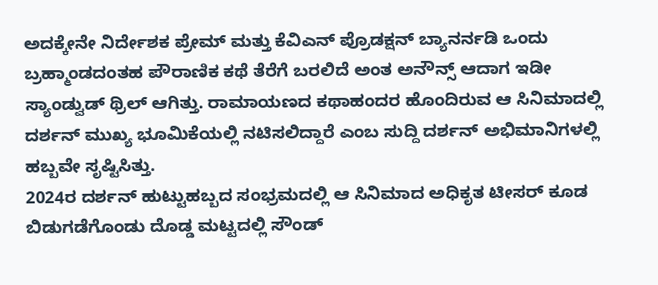ಅದಕ್ಕೇನೇ ನಿರ್ದೇಶಕ ಪ್ರೇಮ್ ಮತ್ತು ಕೆವಿಎನ್ ಪ್ರೊಡಕ್ಷನ್ ಬ್ಯಾನರ್ನಡಿ ಒಂದು ಬ್ರಹ್ಮಾಂಡದಂತಹ ಪೌರಾಣಿಕ ಕಥೆ ತೆರೆಗೆ ಬರಲಿದೆ ಅಂತ ಅನೌನ್ಸ್ ಆದಾಗ ಇಡೀ ಸ್ಯಾಂಡ್ವುಡ್ ಥ್ರಿಲ್ ಆಗಿತ್ತು. ರಾಮಾಯಣದ ಕಥಾಹಂದರ ಹೊಂದಿರುವ ಆ ಸಿನಿಮಾದಲ್ಲಿ ದರ್ಶನ್ ಮುಖ್ಯ ಭೂಮಿಕೆಯಲ್ಲಿ ನಟಿಸಲಿದ್ದಾರೆ ಎಂಬ ಸುದ್ದಿ ದರ್ಶನ್ ಅಭಿಮಾನಿಗಳಲ್ಲಿ ಹಬ್ಬವೇ ಸೃಷ್ಟಿಸಿತ್ತು.
2024ರ ದರ್ಶನ್ ಹುಟ್ಟುಹಬ್ಬದ ಸಂಭ್ರಮದಲ್ಲಿ ಆ ಸಿನಿಮಾದ ಅಧಿಕೃತ ಟೀಸರ್ ಕೂಡ ಬಿಡುಗಡೆಗೊಂಡು ದೊಡ್ಡ ಮಟ್ಟದಲ್ಲಿ ಸೌಂಡ್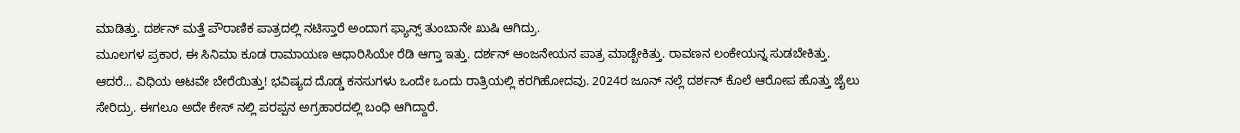ಮಾಡಿತ್ತು. ದರ್ಶನ್ ಮತ್ತೆ ಪೌರಾಣಿಕ ಪಾತ್ರದಲ್ಲಿ ನಟಿಸ್ತಾರೆ ಅಂದಾಗ ಫ್ಯಾನ್ಸ್ ತುಂಬಾನೇ ಖುಷಿ ಆಗಿದ್ರು.
ಮೂಲಗಳ ಪ್ರಕಾರ, ಈ ಸಿನಿಮಾ ಕೂಡ ರಾಮಾಯಣ ಆಧಾರಿಸಿಯೇ ರೆಡಿ ಆಗ್ತಾ ಇತ್ತು. ದರ್ಶನ್ ಆಂಜನೇಯನ ಪಾತ್ರ ಮಾಡ್ಬೇಕಿತ್ತು. ರಾವಣನ ಲಂಕೇಯನ್ನ ಸುಡಬೇಕಿತ್ತು.
ಆದರೆ... ವಿಧಿಯ ಆಟವೇ ಬೇರೆಯಿತ್ತು! ಭವಿಷ್ಯದ ದೊಡ್ಡ ಕನಸುಗಳು ಒಂದೇ ಒಂದು ರಾತ್ರಿಯಲ್ಲಿ ಕರಗಿಹೋದವು. 2024ರ ಜೂನ್ ನಲ್ಲೆ ದರ್ಶನ್ ಕೊಲೆ ಆರೋಪ ಹೊತ್ತು ಜೈಲು ಸೇರಿದ್ರು. ಈಗಲೂ ಅದೇ ಕೇಸ್ ನಲ್ಲಿ ಪರಪ್ಪನ ಅಗ್ರಹಾರದಲ್ಲಿ ಬಂಧಿ ಆಗಿದ್ದಾರೆ.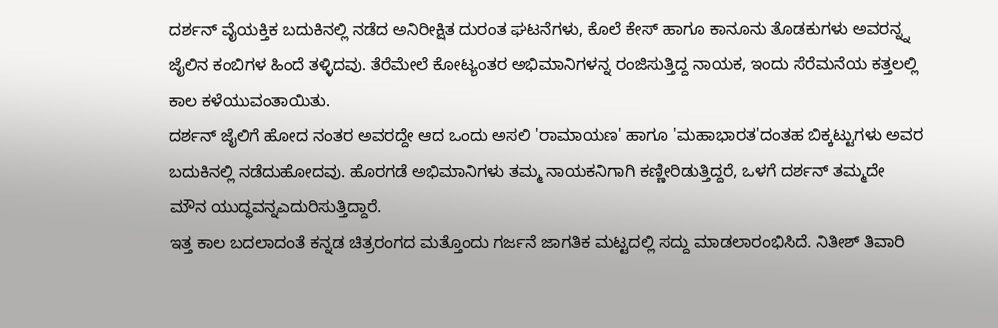ದರ್ಶನ್ ವೈಯಕ್ತಿಕ ಬದುಕಿನಲ್ಲಿ ನಡೆದ ಅನಿರೀಕ್ಷಿತ ದುರಂತ ಘಟನೆಗಳು, ಕೊಲೆ ಕೇಸ್ ಹಾಗೂ ಕಾನೂನು ತೊಡಕುಗಳು ಅವರನ್ನ್ನ ಜೈಲಿನ ಕಂಬಿಗಳ ಹಿಂದೆ ತಳ್ಳಿದವು. ತೆರೆಮೇಲೆ ಕೋಟ್ಯಂತರ ಅಭಿಮಾನಿಗಳನ್ನ ರಂಜಿಸುತ್ತಿದ್ದ ನಾಯಕ, ಇಂದು ಸೆರೆಮನೆಯ ಕತ್ತಲಲ್ಲಿ ಕಾಲ ಕಳೆಯುವಂತಾಯಿತು.
ದರ್ಶನ್ ಜೈಲಿಗೆ ಹೋದ ನಂತರ ಅವರದ್ದೇ ಆದ ಒಂದು ಅಸಲಿ 'ರಾಮಾಯಣ' ಹಾಗೂ 'ಮಹಾಭಾರತ'ದಂತಹ ಬಿಕ್ಕಟ್ಟುಗಳು ಅವರ ಬದುಕಿನಲ್ಲಿ ನಡೆದುಹೋದವು. ಹೊರಗಡೆ ಅಭಿಮಾನಿಗಳು ತಮ್ಮ ನಾಯಕನಿಗಾಗಿ ಕಣ್ಣೀರಿಡುತ್ತಿದ್ದರೆ, ಒಳಗೆ ದರ್ಶನ್ ತಮ್ಮದೇ ಮೌನ ಯುದ್ಧವನ್ನಎದುರಿಸುತ್ತಿದ್ದಾರೆ.
ಇತ್ತ ಕಾಲ ಬದಲಾದಂತೆ ಕನ್ನಡ ಚಿತ್ರರಂಗದ ಮತ್ತೊಂದು ಗರ್ಜನೆ ಜಾಗತಿಕ ಮಟ್ಟದಲ್ಲಿ ಸದ್ದು ಮಾಡಲಾರಂಭಿಸಿದೆ. ನಿತೀಶ್ ತಿವಾರಿ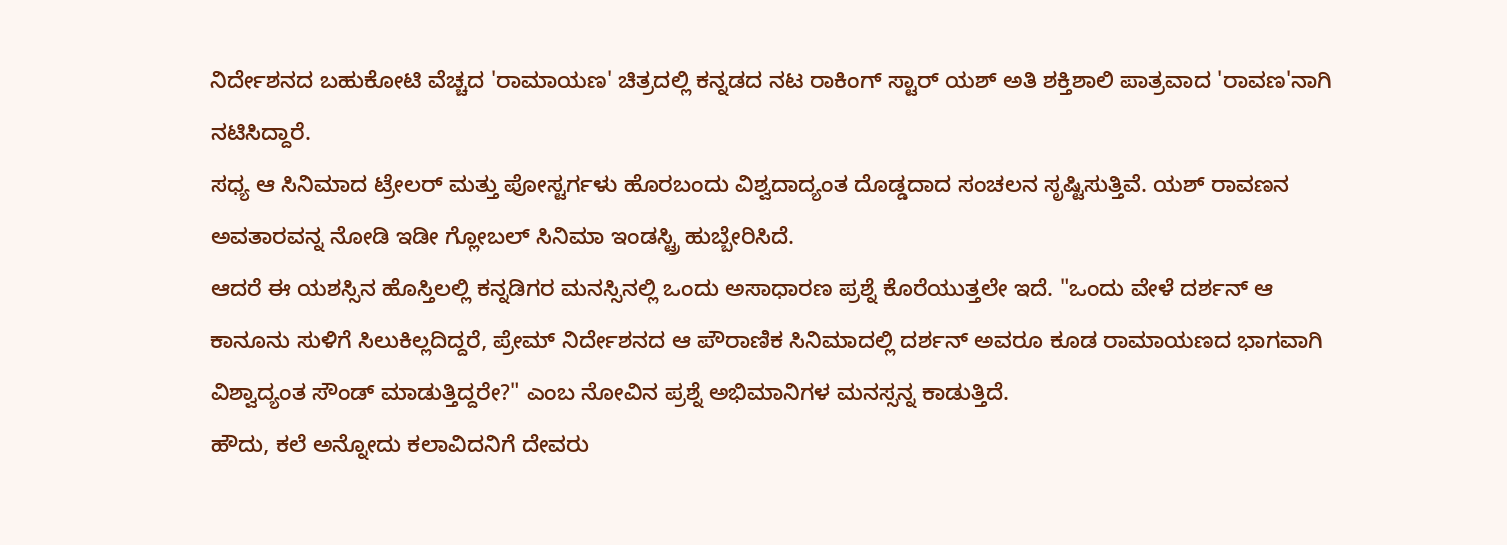ನಿರ್ದೇಶನದ ಬಹುಕೋಟಿ ವೆಚ್ಚದ 'ರಾಮಾಯಣ' ಚಿತ್ರದಲ್ಲಿ ಕನ್ನಡದ ನಟ ರಾಕಿಂಗ್ ಸ್ಟಾರ್ ಯಶ್ ಅತಿ ಶಕ್ತಿಶಾಲಿ ಪಾತ್ರವಾದ 'ರಾವಣ'ನಾಗಿ ನಟಿಸಿದ್ದಾರೆ.
ಸಧ್ಯ ಆ ಸಿನಿಮಾದ ಟ್ರೇಲರ್ ಮತ್ತು ಪೋಸ್ಟರ್ಗಳು ಹೊರಬಂದು ವಿಶ್ವದಾದ್ಯಂತ ದೊಡ್ಡದಾದ ಸಂಚಲನ ಸೃಷ್ಟಿಸುತ್ತಿವೆ. ಯಶ್ ರಾವಣನ ಅವತಾರವನ್ನ ನೋಡಿ ಇಡೀ ಗ್ಲೋಬಲ್ ಸಿನಿಮಾ ಇಂಡಸ್ಟ್ರಿ ಹುಬ್ಬೇರಿಸಿದೆ.
ಆದರೆ ಈ ಯಶಸ್ಸಿನ ಹೊಸ್ತಿಲಲ್ಲಿ ಕನ್ನಡಿಗರ ಮನಸ್ಸಿನಲ್ಲಿ ಒಂದು ಅಸಾಧಾರಣ ಪ್ರಶ್ನೆ ಕೊರೆಯುತ್ತಲೇ ಇದೆ. "ಒಂದು ವೇಳೆ ದರ್ಶನ್ ಆ ಕಾನೂನು ಸುಳಿಗೆ ಸಿಲುಕಿಲ್ಲದಿದ್ದರೆ, ಪ್ರೇಮ್ ನಿರ್ದೇಶನದ ಆ ಪೌರಾಣಿಕ ಸಿನಿಮಾದಲ್ಲಿ ದರ್ಶನ್ ಅವರೂ ಕೂಡ ರಾಮಾಯಣದ ಭಾಗವಾಗಿ ವಿಶ್ವಾದ್ಯಂತ ಸೌಂಡ್ ಮಾಡುತ್ತಿದ್ದರೇ?" ಎಂಬ ನೋವಿನ ಪ್ರಶ್ನೆ ಅಭಿಮಾನಿಗಳ ಮನಸ್ಸನ್ನ ಕಾಡುತ್ತಿದೆ.
ಹೌದು, ಕಲೆ ಅನ್ನೋದು ಕಲಾವಿದನಿಗೆ ದೇವರು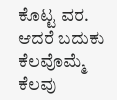ಕೊಟ್ಟ ವರ. ಆದರೆ ಬದುಕು ಕೆಲವೊಮ್ಮೆ ಕೆಲವು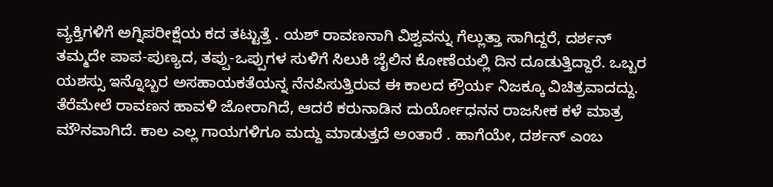ವ್ಯಕ್ತಿಗಳಿಗೆ ಅಗ್ನಿಪರೀಕ್ಷೆಯ ಕದ ತಟ್ಟುತ್ತೆ . ಯಶ್ ರಾವಣನಾಗಿ ವಿಶ್ವವನ್ನು ಗೆಲ್ಲುತ್ತಾ ಸಾಗಿದ್ದರೆ, ದರ್ಶನ್ ತಮ್ಮದೇ ಪಾಪ-ಪುಣ್ಯದ, ತಪ್ಪು-ಒಪ್ಪುಗಳ ಸುಳಿಗೆ ಸಿಲುಕಿ ಜೈಲಿನ ಕೋಣೆಯಲ್ಲಿ ದಿನ ದೂಡುತ್ತಿದ್ದಾರೆ. ಒಬ್ಬರ ಯಶಸ್ಸು ಇನ್ನೊಬ್ಬರ ಅಸಹಾಯಕತೆಯನ್ನ ನೆನಪಿಸುತ್ತಿರುವ ಈ ಕಾಲದ ಕ್ರೌರ್ಯ ನಿಜಕ್ಕೂ ವಿಚಿತ್ರವಾದದ್ದು.
ತೆರೆಮೇಲೆ ರಾವಣನ ಹಾವಳಿ ಜೋರಾಗಿದೆ, ಆದರೆ ಕರುನಾಡಿನ ದುರ್ಯೋಧನನ ರಾಜಸೀಕ ಕಳೆ ಮಾತ್ರ ಮೌನವಾಗಿದೆ. ಕಾಲ ಎಲ್ಲ ಗಾಯಗಳಿಗೂ ಮದ್ದು ಮಾಡುತ್ತದೆ ಅಂತಾರೆ . ಹಾಗೆಯೇ, ದರ್ಶನ್ ಎಂಬ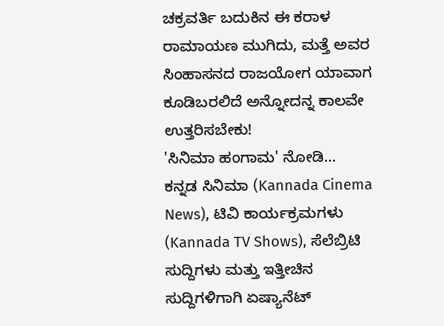ಚಕ್ರವರ್ತಿ ಬದುಕಿನ ಈ ಕರಾಳ ರಾಮಾಯಣ ಮುಗಿದು, ಮತ್ತೆ ಅವರ ಸಿಂಹಾಸನದ ರಾಜಯೋಗ ಯಾವಾಗ ಕೂಡಿಬರಲಿದೆ ಅನ್ನೋದನ್ನ ಕಾಲವೇ ಉತ್ತರಿಸಬೇಕು!
'ಸಿನಿಮಾ ಹಂಗಾಮ' ನೋಡಿ...
ಕನ್ನಡ ಸಿನಿಮಾ (Kannada Cinema News), ಟಿವಿ ಕಾರ್ಯಕ್ರಮಗಳು (Kannada TV Shows), ಸೆಲೆಬ್ರಿಟಿ ಸುದ್ದಿಗಳು ಮತ್ತು ಇತ್ತೀಚಿನ ಸುದ್ದಿಗಳಿಗಾಗಿ ಏಷ್ಯಾನೆಟ್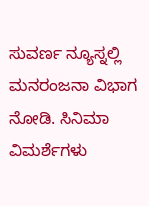ಸುವರ್ಣ ನ್ಯೂಸ್ನಲ್ಲಿ ಮನರಂಜನಾ ವಿಭಾಗ ನೋಡಿ. ಸಿನಿಮಾ ವಿಮರ್ಶೆಗಳು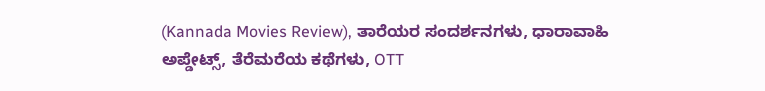(Kannada Movies Review), ತಾರೆಯರ ಸಂದರ್ಶನಗಳು, ಧಾರಾವಾಹಿ ಅಪ್ಡೇಟ್ಸ್, ತೆರೆಮರೆಯ ಕಥೆಗಳು, OTT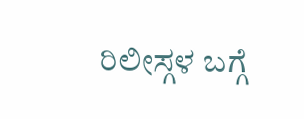ರಿಲೀಸ್ಗಳ ಬಗ್ಗೆ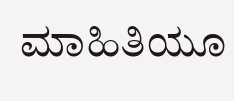ಮಾಹಿತಿಯೂ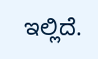ಇಲ್ಲಿದೆ.